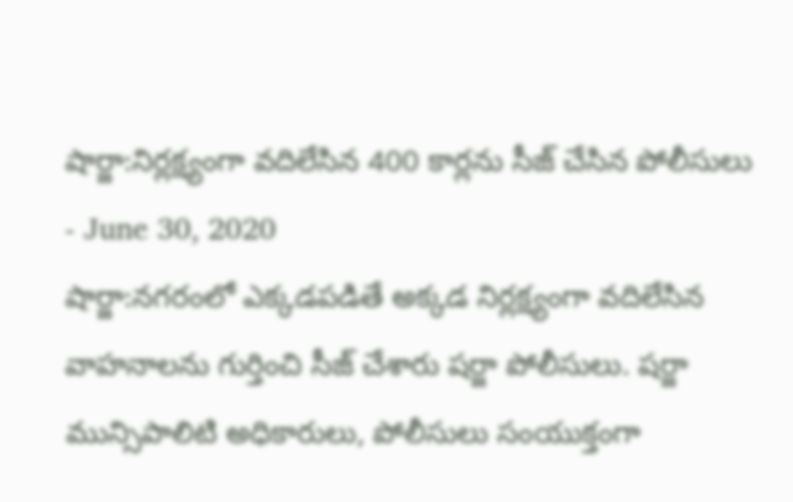షార్జా:నిర్లక్ష్యంగా వదిలేసిన 400 కార్లను సీజ్ చేసిన పోలీసులు
- June 30, 2020
షార్జా:నగరంలో ఎక్కడపడితే అక్కడ నిర్లక్ష్యంగా వదిలేసిన వాహనాలను గుర్తించి సీజ్ చేశారు షర్జా పోలీసులు. షర్జా మున్సిపాలిటి అధికారులు, పోలీసులు సంయుక్తంగా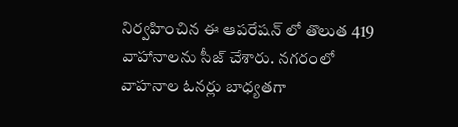నిర్వహించిన ఈ ఆపరేషన్ లో తొలుత 419 వాహానాలను సీజ్ చేశారు. నగరంలో వాహనాల ఓనర్లు బాధ్యతగా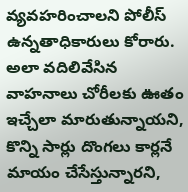వ్యవహరించాలని పోలీస్ ఉన్నతాధికారులు కోరారు. అలా వదిలివేసిన వాహనాలు చోరీలకు ఊతం ఇచ్చేలా మారుతున్నాయని, కొన్ని సార్లు దొంగలు కార్లనే మాయం చేసేస్తున్నారని,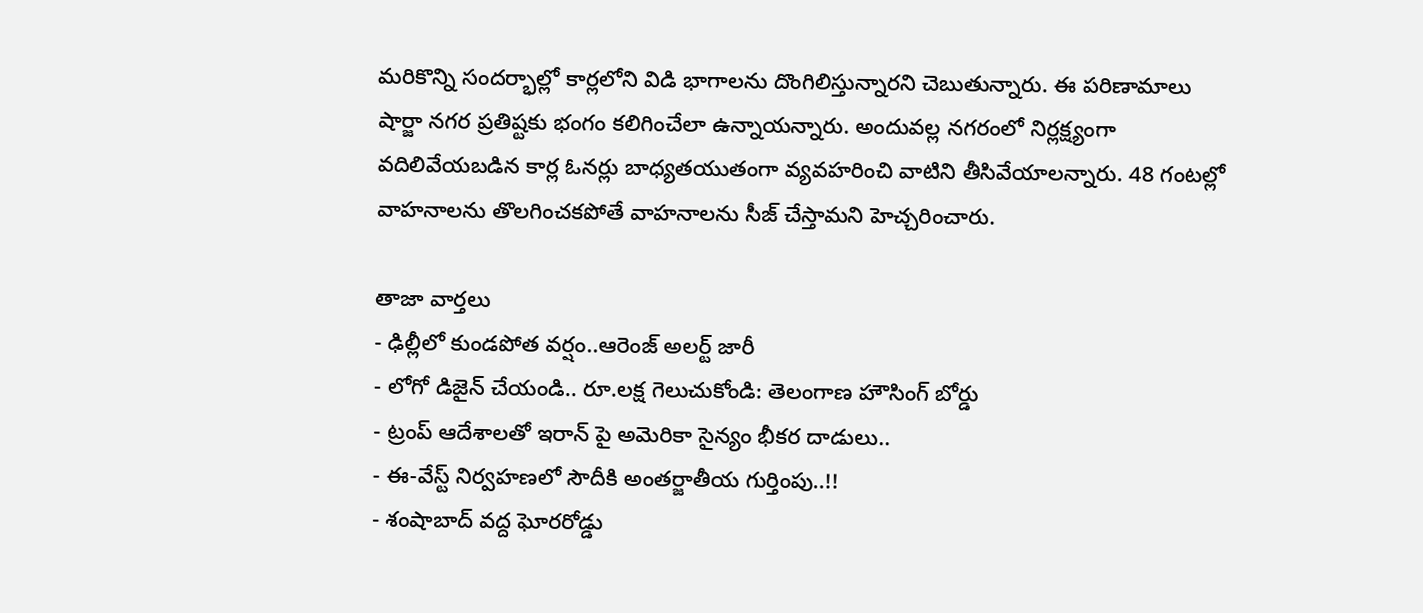మరికొన్ని సందర్భాల్లో కార్లలోని విడి భాగాలను దొంగిలిస్తున్నారని చెబుతున్నారు. ఈ పరిణామాలు షార్జా నగర ప్రతిష్టకు భంగం కలిగించేలా ఉన్నాయన్నారు. అందువల్ల నగరంలో నిర్లక్ష్యంగా వదిలివేయబడిన కార్ల ఓనర్లు బాధ్యతయుతంగా వ్యవహరించి వాటిని తీసివేయాలన్నారు. 48 గంటల్లో వాహనాలను తొలగించకపోతే వాహనాలను సీజ్ చేస్తామని హెచ్చరించారు.

తాజా వార్తలు
- ఢిల్లీలో కుండపోత వర్షం..ఆరెంజ్ అలర్ట్ జారీ
- లోగో డిజైన్ చేయండి.. రూ.లక్ష గెలుచుకోండి: తెలంగాణ హౌసింగ్ బోర్డు
- ట్రంప్ ఆదేశాలతో ఇరాన్ పై అమెరికా సైన్యం భీకర దాడులు..
- ఈ-వేస్ట్ నిర్వహణలో సౌదీకి అంతర్జాతీయ గుర్తింపు..!!
- శంషాబాద్ వద్ద ఘోరరోడ్డు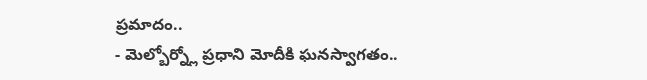ప్రమాదం..
- మెల్బోర్న్లో ప్రధాని మోదీకి ఘనస్వాగతం..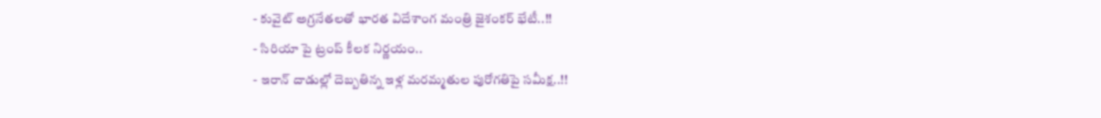- కువైట్ అగ్రనేతలతో భారత విదేశాంగ మంత్రి జైశంకర్ భేటీ..!!
- సిరియా పై ట్రంప్ కీలక నిర్ణయం..
- ఇరాన్ దాడుల్లో దెబ్బతిన్న ఇళ్ల మరమ్మతుల పురోగతిపై సమీక్ష..!!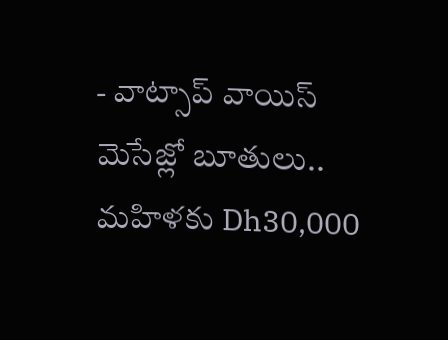- వాట్సాప్ వాయిస్ మెసేజ్లో బూతులు.. మహిళకు Dh30,000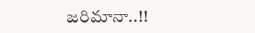జరిమానా..!!